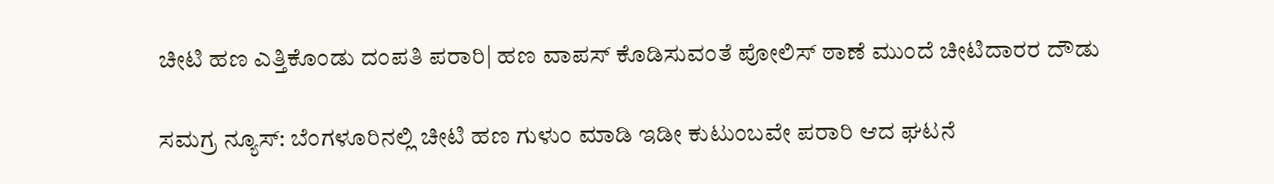ಚೀಟಿ ಹಣ ಎತ್ತಿಕೊಂಡು ದಂಪತಿ ಪರಾರಿ| ಹಣ ವಾಪಸ್ ಕೊಡಿಸುವಂತೆ ಪೋಲಿಸ್ ಠಾಣೆ ಮುಂದೆ ಚೀಟಿದಾರರ ದೌಡು

ಸಮಗ್ರ ನ್ಯೂಸ್: ಬೆಂಗಳೂರಿನಲ್ಲಿ ಚೀಟಿ ಹಣ ಗುಳುಂ ಮಾಡಿ ಇಡೀ ಕುಟುಂಬವೇ ಪರಾರಿ ಆದ ಘಟನೆ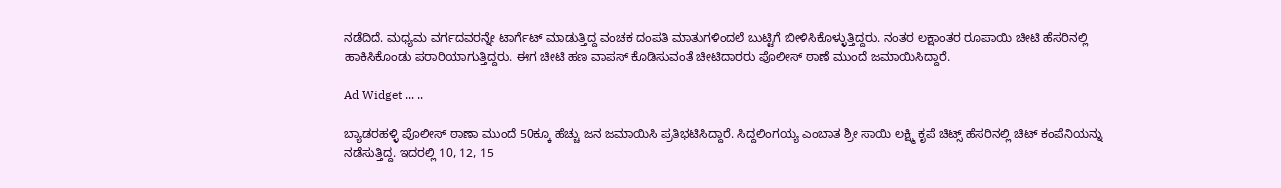ನಡೆದಿದೆ. ಮಧ್ಯಮ ವರ್ಗದವರನ್ನೇ ಟಾರ್ಗೆಟ್‌ ಮಾಡುತ್ತಿದ್ದ ವಂಚಕ ದಂಪತಿ ಮಾತುಗಳಿಂದಲೆ ಬುಟ್ಟಿಗೆ ಬೀಳಿಸಿಕೊಳ್ಳುತ್ತಿದ್ದರು. ನಂತರ ಲಕ್ಷಾಂತರ ರೂಪಾಯಿ ಚೀಟಿ ಹೆಸರಿನಲ್ಲಿ ಹಾಕಿಸಿಕೊಂಡು ಪರಾರಿಯಾಗುತ್ತಿದ್ದರು. ಈಗ ಚೀಟಿ ಹಣ ವಾಪಸ್‌ ಕೊಡಿಸುವಂತೆ ಚೀಟಿದಾರರು ಪೊಲೀಸ್ ಠಾಣೆ ಮುಂದೆ ಜಮಾಯಿಸಿದ್ದಾರೆ.

Ad Widget ... ..

ಬ್ಯಾಡರಹಳ್ಳಿ ಪೊಲೀಸ್ ಠಾಣಾ ಮುಂದೆ 50ಕ್ಕೂ ಹೆಚ್ಚು ಜನ ಜಮಾಯಿಸಿ ಪ್ರತಿಭಟಿಸಿದ್ದಾರೆ. ಸಿದ್ದಲಿಂಗಯ್ಯ ಎಂಬಾತ ಶ್ರೀ ಸಾಯಿ ಲಕ್ಷ್ಮಿ ಕೃಪೆ ಚಿಟ್ಸ್‌ ಹೆಸರಿನಲ್ಲಿ ಚಿಟ್‌ ಕಂಪೆನಿಯನ್ನು ನಡೆಸುತ್ತಿದ್ದ. ಇದರಲ್ಲಿ 10, 12, 15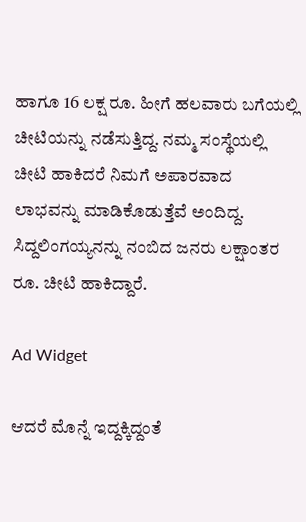ಹಾಗೂ 16 ಲಕ್ಷ ರೂ. ಹೀಗೆ ಹಲವಾರು ಬಗೆಯಲ್ಲಿ ಚೀಟಿಯನ್ನು ನಡೆಸುತ್ತಿದ್ದ. ನಮ್ಮ ಸಂಸ್ಥೆಯಲ್ಲಿ ಚೀಟಿ ಹಾಕಿದರೆ ನಿಮಗೆ ಅಪಾರವಾದ ಲಾಭವನ್ನು ಮಾಡಿಕೊಡುತ್ತೆವೆ ಅಂದಿದ್ದ. ಸಿದ್ದಲಿಂಗಯ್ಯನನ್ನು ನಂಬಿದ ಜನರು ಲಕ್ಷಾಂತರ ರೂ. ಚೀಟಿ ಹಾಕಿದ್ದಾರೆ.

Ad Widget

ಆದರೆ ಮೊನ್ನೆ ಇದ್ದಕ್ಕಿದ್ದಂತೆ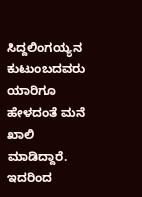ಸಿದ್ದಲಿಂಗಯ್ಯನ ಕುಟುಂಬದವರು ಯಾರಿಗೂ ಹೇಳದಂತೆ ಮನೆ ಖಾಲಿ ಮಾಡಿದ್ದಾರೆ. ಇದರಿಂದ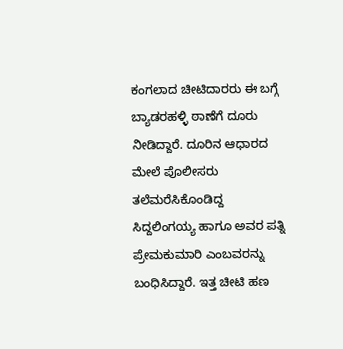ಕಂಗಲಾದ ಚೀಟಿದಾರರು ಈ ಬಗ್ಗೆ ಬ್ಯಾಡರಹಳ್ಳಿ ಠಾಣೆಗೆ ದೂರು‌ ನೀಡಿದ್ದಾರೆ. ದೂರಿನ ಆಧಾರದ ಮೇಲೆ ಪೊಲೀಸರು ತಲೆಮರೆಸಿಕೊಂಡಿದ್ದ ಸಿದ್ದಲಿಂಗಯ್ಯ ಹಾಗೂ ಅವರ ಪತ್ನಿ ಪ್ರೇಮಕುಮಾರಿ ಎಂಬವರನ್ನು ಬಂಧಿಸಿದ್ದಾರೆ. ಇತ್ತ ಚೀಟಿ ಹಣ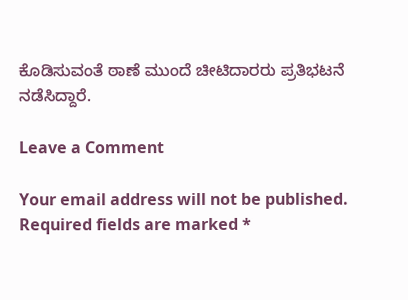ಕೊಡಿಸುವಂತೆ ಠಾಣೆ ಮುಂದೆ ಚೀಟಿದಾರರು ಪ್ರತಿಭಟನೆ ನಡೆಸಿದ್ದಾರೆ.

Leave a Comment

Your email address will not be published. Required fields are marked *